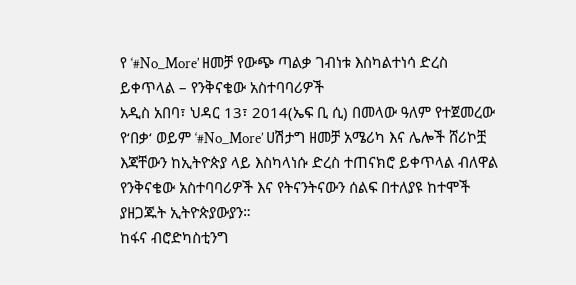የ ‘#No_More’ ዘመቻ የውጭ ጣልቃ ገብነቱ እስካልተነሳ ድረስ ይቀጥላል – የንቅናቄው አስተባባሪዎች
አዲስ አበባ፣ ህዳር 13፣ 2014(ኤፍ ቢ ሲ) በመላው ዓለም የተጀመረው የ‘በቃ‘ ወይም ‘#No_More’ ሀሽታግ ዘመቻ አሜሪካ እና ሌሎች ሸሪኮቿ እጃቸውን ከኢትዮጵያ ላይ እስካላነሱ ድረስ ተጠናክሮ ይቀጥላል ብለዋል የንቅናቄው አስተባባሪዎች እና የትናንትናውን ሰልፍ በተለያዩ ከተሞች ያዘጋጁት ኢትዮጵያውያን።
ከፋና ብሮድካስቲንግ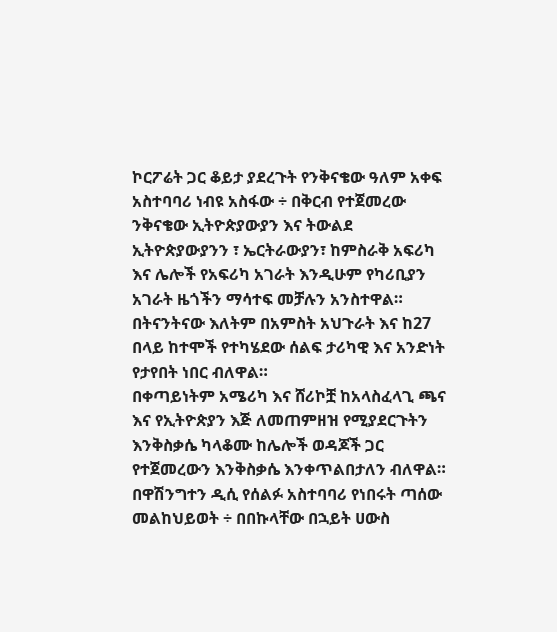ኮርፖሬት ጋር ቆይታ ያደረጉት የንቅናቄው ዓለም አቀፍ አስተባባሪ ነብዩ አስፋው ÷ በቅርብ የተጀመረው ንቅናቄው ኢትዮጵያውያን እና ትውልደ ኢትዮጵያውያንን ፣ ኤርትራውያን፣ ከምስራቅ አፍሪካ እና ሌሎች የአፍሪካ አገራት እንዲሁም የካሪቢያን አገራት ዜጎችን ማሳተፍ መቻሉን አንስተዋል።
በትናንትናው እለትም በአምስት አህጉራት እና ከ27 በላይ ከተሞች የተካሄደው ሰልፍ ታሪካዊ እና አንድነት የታየበት ነበር ብለዋል።
በቀጣይነትም አሜሪካ እና ሸሪኮቿ ከአላስፈላጊ ጫና እና የኢትዮጵያን እጅ ለመጠምዘዝ የሚያደርጉትን እንቅስቃሴ ካላቆሙ ከሌሎች ወዳጆች ጋር የተጀመረውን እንቅስቃሴ እንቀጥልበታለን ብለዋል።
በዋሽንግተን ዲሲ የሰልፉ አስተባባሪ የነበሩት ጣሰው መልከህይወት ÷ በበኩላቸው በኋይት ሀውስ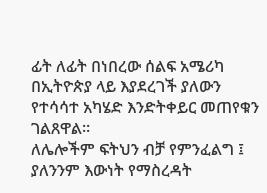ፊት ለፊት በነበረው ሰልፍ አሜሪካ በኢትዮጵያ ላይ እያደረገች ያለውን የተሳሳተ አካሄድ እንድትቀይር መጠየቁን ገልጸዋል።
ለሌሎችም ፍትህን ብቻ የምንፈልግ ፤ ያለንንም እውነት የማስረዳት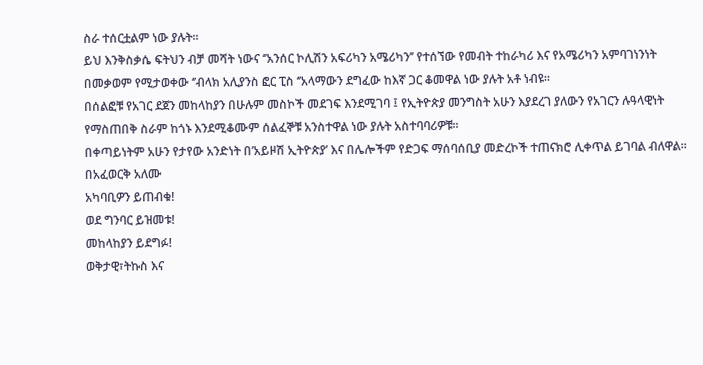ስራ ተሰርቷልም ነው ያሉት።
ይህ እንቅስቃሴ ፍትህን ብቻ መሻት ነውና ‘’አንሰር ኮሊሽን አፍሪካን አሜሪካን’’ የተሰኘው የመብት ተከራካሪ እና የአሜሪካን አምባገነንነት በመቃወም የሚታወቀው ‘’ብላክ አሊያንስ ፎር ፒስ ‘’አላማውን ደግፈው ከእኛ ጋር ቆመዋል ነው ያሉት አቶ ነብዩ።
በሰልፎቹ የአገር ደጀን መከላከያን በሁሉም መስኮች መደገፍ እንደሚገባ ፤ የኢትዮጵያ መንግስት አሁን እያደረገ ያለውን የአገርን ሉዓላዊነት የማስጠበቅ ስራም ከጎኑ እንደሚቆሙም ሰልፈኞቹ አንስተዋል ነው ያሉት አስተባባሪዎቹ።
በቀጣይነትም አሁን የታየው አንድነት በ’አይዞሽ ኢትዮጵያ’ እና በሌሎችም የድጋፍ ማሰባሰቢያ መድረኮች ተጠናክሮ ሊቀጥል ይገባል ብለዋል።
በአፈወርቅ አለሙ
አካባቢዎን ይጠብቁ!
ወደ ግንባር ይዝመቱ!
መከላከያን ይደግፉ!
ወቅታዊ፣ትኩስ እና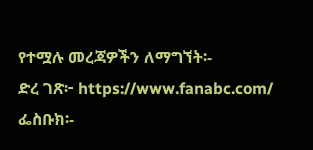የተሟሉ መረጃዎችን ለማግኘት፡-
ድረ ገጽ፦ https://www.fanabc.com/
ፌስቡክ፡-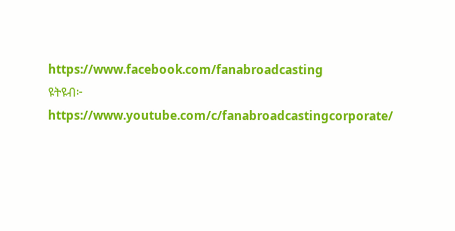https://www.facebook.com/fanabroadcasting
ዩትዩብ፦ https://www.youtube.com/c/fanabroadcastingcorporate/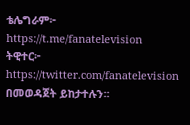ቴሌግራም፦ https://t.me/fanatelevision
ትዊተር፦ https://twitter.com/fanatelevision በመወዳጀት ይከታተሉን፡፡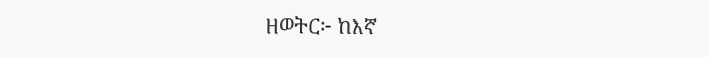ዘወትር፦ ከእኛ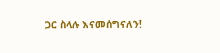ጋር ስላሉ እናመሰግናለን!